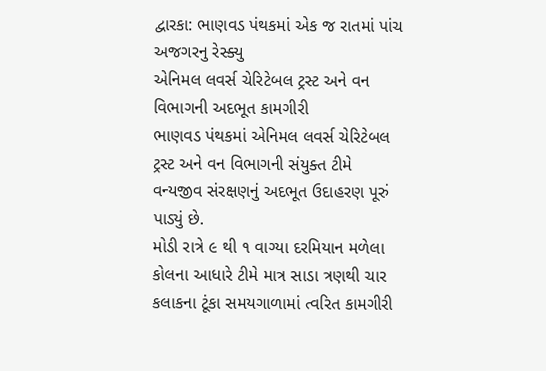દ્વારકા: ભાણવડ પંથકમાં એક જ રાતમાં પાંચ અજગરનુ રેસ્ક્યુ
એનિમલ લવર્સ ચેરિટેબલ ટ્રસ્ટ અને વન વિભાગની અદભૂત કામગીરી
ભાણવડ પંથકમાં એનિમલ લવર્સ ચેરિટેબલ ટ્રસ્ટ અને વન વિભાગની સંયુક્ત ટીમે વન્યજીવ સંરક્ષણનું અદભૂત ઉદાહરણ પૂરું પાડ્યું છે.
મોડી રાત્રે ૯ થી ૧ વાગ્યા દરમિયાન મળેલા કોલના આધારે ટીમે માત્ર સાડા ત્રણથી ચાર કલાકના ટૂંકા સમયગાળામાં ત્વરિત કામગીરી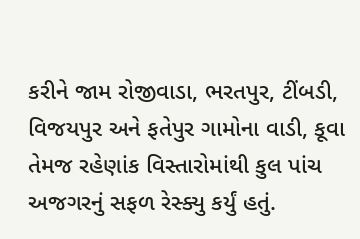કરીને જામ રોજીવાડા, ભરતપુર, ટીંબડી, વિજયપુર અને ફતેપુર ગામોના વાડી, કૂવા તેમજ રહેણાંક વિસ્તારોમાંથી કુલ પાંચ અજગરનું સફળ રેસ્ક્યુ કર્યું હતું.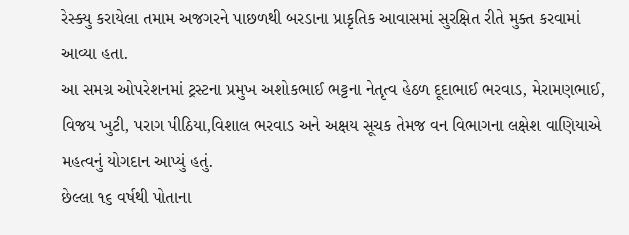રેસ્ક્યુ કરાયેલા તમામ અજગરને પાછળથી બરડાના પ્રાકૃતિક આવાસમાં સુરક્ષિત રીતે મુક્ત કરવામાં આવ્યા હતા.
આ સમગ્ર ઓપરેશનમાં ટ્રસ્ટના પ્રમુખ અશોકભાઈ ભટ્ટના નેતૃત્વ હેઠળ દૂદાભાઈ ભરવાડ, મેરામણભાઈ, વિજય ખુટી, પરાગ પીઠિયા,વિશાલ ભરવાડ અને અક્ષય સૂચક તેમજ વન વિભાગના લક્ષેશ વાણિયાએ મહત્વનું યોગદાન આપ્યું હતું.
છેલ્લા ૧૬ વર્ષથી પોતાના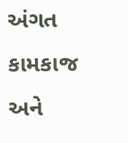અંગત કામકાજ અને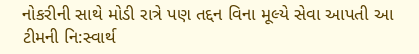નોકરીની સાથે મોડી રાત્રે પણ તદ્દન વિના મૂલ્યે સેવા આપતી આ ટીમની નિ:સ્વાર્થ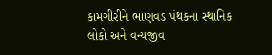કામગીરીને ભાણવડ પંથકના સ્થાનિક લોકો અને વન્યજીવ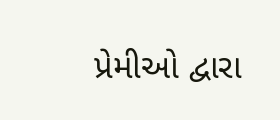પ્રેમીઓ દ્વારા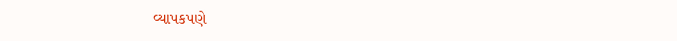વ્યાપકપણે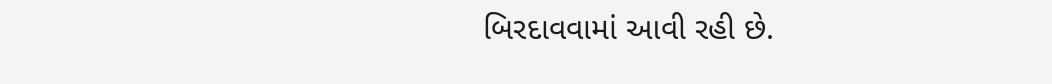બિરદાવવામાં આવી રહી છે.